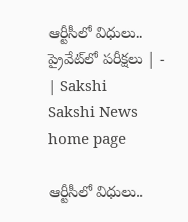ఆర్టీసీలో విధులు.. ప్రైవేట్‌లో పరీక్షలు | - | Sakshi
Sakshi News home page

ఆర్టీసీలో విధులు..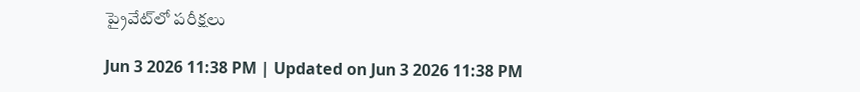ప్రైవేట్‌లో పరీక్షలు

Jun 3 2026 11:38 PM | Updated on Jun 3 2026 11:38 PM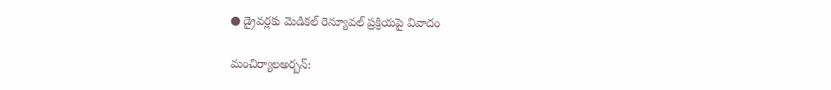● డ్రైవర్లకు మెడికల్‌ రెన్యూవల్‌ ప్రక్రియపై వివాదం

మంచిర్యాలఅర్బన్‌: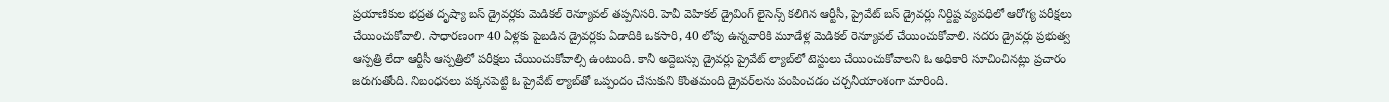ప్రయాణికుల భద్రత దృష్యా బస్‌ డ్రైవర్లకు మెడికల్‌ రెన్యూవల్‌ తప్పనిసరి. హెవీ వెహికల్‌ డ్రైవింగ్‌ లైసెన్స్‌ కలిగిన ఆర్టీసీ, ప్రైవేట్‌ బస్‌ డ్రైవర్లు నిర్దిష్ట వ్యవధిలో ఆరోగ్య పరీక్షలు చేయించుకోవాలి. సాధారణంగా 40 ఏళ్లకు పైబడిన డ్రైవర్లకు ఏడాదికి ఒకసారి, 40 లోపు ఉన్నవారికి మూడేళ్ల మెడికల్‌ రెన్యూవల్‌ చేయించుకోవాలి. సదరు డ్రైవర్లు ప్రభుత్వ ఆస్పత్రి లేదా ఆర్టీసీ ఆస్పత్రిలో పరీక్షలు చేయించుకోవాల్సి ఉంటుంది. కానీ అద్దెబస్సు డ్రైవర్లు ప్రైవేట్‌ ల్యాబ్‌లో టెస్టులు చేయించుకోవాలని ఓ అధికారి సూచించినట్లు ప్రచారం జరుగుతోంది. నిబంధనలు పక్కనపెట్టి ఓ ప్రైవేట్‌ ల్యాబ్‌తో ఒప్పందం చేసుకుని కొంతమంది డ్రైవర్‌లను పంపించడం చర్చనీయాంశంగా మారింది.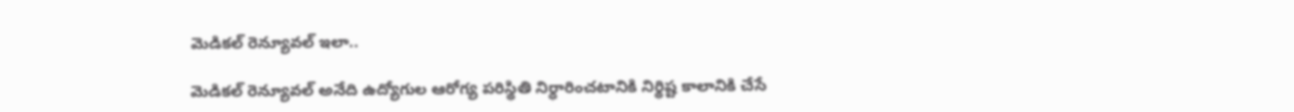మెడికల్‌ రెన్యూవల్‌ ఇలా..

మెడికల్‌ రెన్యూవల్‌ అనేది ఉద్యోగుల ఆరోగ్య పరిస్థితి నిర్ధారించటానికి నిర్థిష్ట కాలానికి చేసే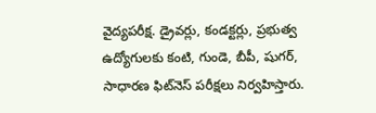వైద్యపరీక్ష. డ్రైవర్లు, కండక్టర్లు, ప్రభుత్వ ఉద్యోగులకు కంటి, గుండె, బీపీ, షుగర్‌, సాధారణ ఫిట్‌నెస్‌ పరీక్షలు నిర్వహిస్తారు.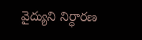వైద్యుని నిర్ధారణ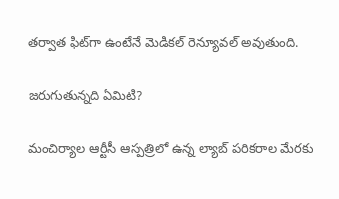తర్వాత ఫిట్‌గా ఉంటేనే మెడికల్‌ రెన్యూవల్‌ అవుతుంది.

జరుగుతున్నది ఏమిటి?

మంచిర్యాల ఆర్టీసీ ఆస్పత్రిలో ఉన్న ల్యాబ్‌ పరికరాల మేరకు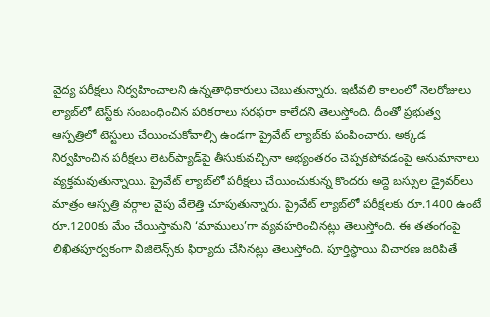వైద్య పరీక్షలు నిర్వహించాలని ఉన్నతాధికారులు చెబుతున్నారు. ఇటీవలి కాలంలో నెలరోజులు ల్యాబ్‌లో టెస్ట్‌కు సంబంధించిన పరికరాలు సరఫరా కాలేదని తెలుస్తోంది. దీంతో ప్రభుత్వ ఆస్పత్రిలో టెస్టులు చేయించుకోవాల్సి ఉండగా ప్రైవేట్‌ ల్యాబ్‌కు పంపించారు. అక్కడ నిర్వహించిన పరీక్షలు లెటర్‌ప్యాడ్‌పై తీసుకువచ్చినా అభ్యంతరం చెప్పకపోవడంపై అనుమానాలు వ్యక్తమవుతున్నాయి. ప్రైవేట్‌ ల్యాబ్‌లో పరీక్షలు చేయించుకున్న కొందరు అద్దె బస్సుల డ్రైవర్‌లు మాత్రం ఆస్పత్రి వర్గాల వైపు వేలెత్తి చూపుతున్నారు. ప్రైవేట్‌ ల్యాబ్‌లో పరీక్షలకు రూ.1400 ఉంటే రూ.1200కు మేం చేయిస్తామని ‘మాములు’గా వ్యవహరించినట్లు తెలుస్తోంది. ఈ తతంగంపై లిఖితపూర్వకంగా విజిలెన్స్‌కు ఫిర్యాదు చేసినట్లు తెలుస్తోంది. పూర్తిస్థాయి విచారణ జరిపితే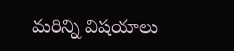మరిన్ని విషయాలు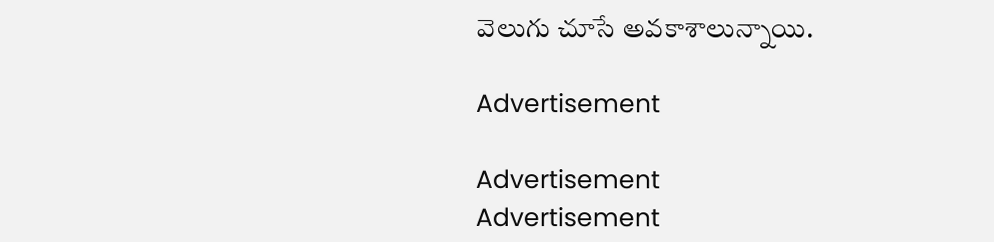వెలుగు చూసే అవకాశాలున్నాయి.

Advertisement

Advertisement
Advertisement